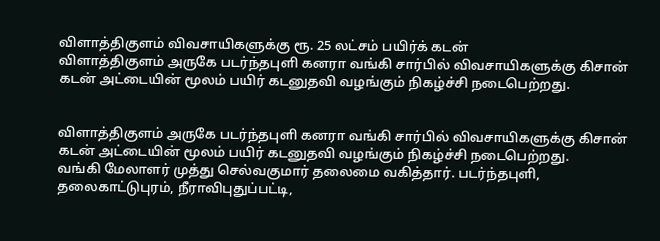விளாத்திகுளம் விவசாயிகளுக்கு ரூ. 25 லட்சம் பயிர்க் கடன்
விளாத்திகுளம் அருகே படர்ந்தபுளி கனரா வங்கி சார்பில் விவசாயிகளுக்கு கிசான் கடன் அட்டையின் மூலம் பயிர் கடனுதவி வழங்கும் நிகழ்ச்சி நடைபெற்றது.


விளாத்திகுளம் அருகே படர்ந்தபுளி கனரா வங்கி சார்பில் விவசாயிகளுக்கு கிசான் கடன் அட்டையின் மூலம் பயிர் கடனுதவி வழங்கும் நிகழ்ச்சி நடைபெற்றது.
வங்கி மேலாளர் முத்து செல்வகுமார் தலைமை வகித்தார். படர்ந்தபுளி, தலைகாட்டுபுரம், நீராவிபுதுப்பட்டி,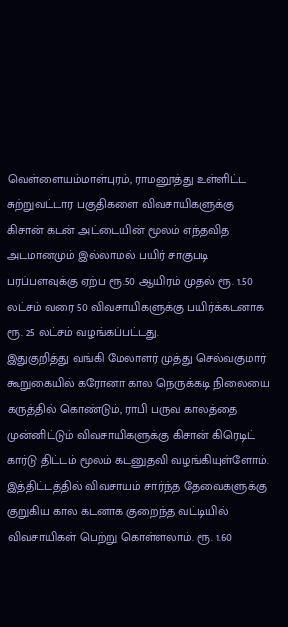வெள்ளையம்மாள்புரம், ராமனூத்து உள்ளிட்ட சுற்றுவட்டார பகுதிகளை விவசாயிகளுக்கு கிசான் கடன் அட்டையின் மூலம் எந்தவித அடமானமும் இல்லாமல் பயிர் சாகுபடி பரப்பளவுக்கு ஏற்ப ரூ.50 ஆயிரம் முதல் ரூ. 1.50 லட்சம் வரை 50 விவசாயிகளுக்கு பயிர்க்கடனாக ரூ. 25 லட்சம் வழங்கப்பட்டது.
இதுகுறித்து வங்கி மேலாளர் முத்து செல்வகுமார் கூறுகையில் கரோனா கால நெருக்கடி நிலையை கருத்தில் கொண்டும், ராபி பருவ காலத்தை முன்னிட்டும் விவசாயிகளுக்கு கிசான் கிரெடிட் கார்டு திட்டம் மூலம் கடனுதவி வழங்கியுள்ளோம். இத்திட்டத்தில் விவசாயம் சார்ந்த தேவைகளுக்கு குறுகிய கால கடனாக குறைந்த வட்டியில் விவசாயிகள் பெற்று கொள்ளலாம். ரூ. 1.60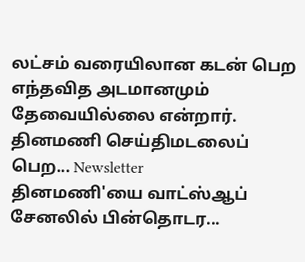லட்சம் வரையிலான கடன் பெற எந்தவித அடமானமும் தேவையில்லை என்றார்.
தினமணி செய்திமடலைப் பெற... Newsletter
தினமணி'யை வாட்ஸ்ஆப் சேனலில் பின்தொடர...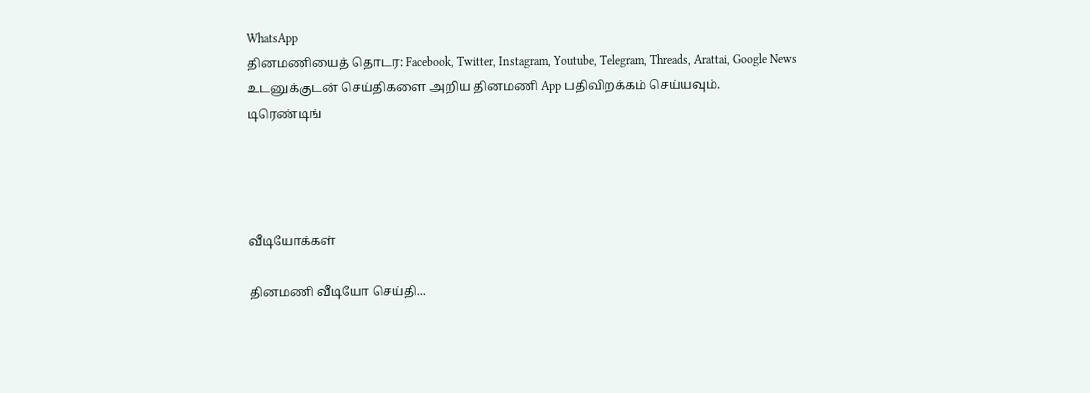WhatsApp
தினமணியைத் தொடர: Facebook, Twitter, Instagram, Youtube, Telegram, Threads, Arattai, Google News
உடனுக்குடன் செய்திகளை அறிய தினமணி App பதிவிறக்கம் செய்யவும்.
டிரெண்டிங்




வீடியோக்கள்

தினமணி வீடியோ செய்தி...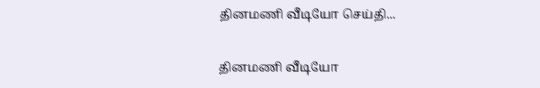தினமணி வீடியோ செய்தி...

தினமணி வீடியோ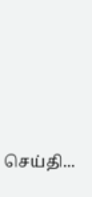செய்தி...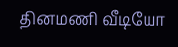தினமணி வீடியோ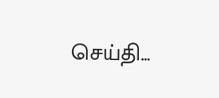செய்தி...